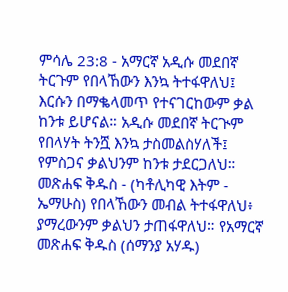ምሳሌ 23:8 - አማርኛ አዲሱ መደበኛ ትርጉም የበላኸውን እንኳ ትተፋዋለህ፤ እርሱን በማቈላመጥ የተናገርከውም ቃል ከንቱ ይሆናል። አዲሱ መደበኛ ትርጒም የበላሃት ትንሿ እንኳ ታስመልስሃለች፤ የምስጋና ቃልህንም ከንቱ ታደርጋለህ። መጽሐፍ ቅዱስ - (ካቶሊካዊ እትም - ኤማሁስ) የበላኸውን መብል ትተፋዋለህ፥ ያማረውንም ቃልህን ታጠፋዋለህ። የአማርኛ መጽሐፍ ቅዱስ (ሰማንያ አሃዱ)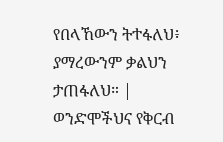የበላኸውን ትተፋለህ፥ ያማረውንም ቃልህን ታጠፋለህ። |
ወንድሞችህና የቅርብ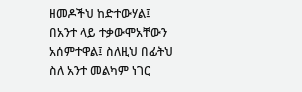ዘመዶችህ ከድተውሃል፤ በአንተ ላይ ተቃውሞአቸውን አሰምተዋል፤ ስለዚህ በፊትህ ስለ አንተ መልካም ነገር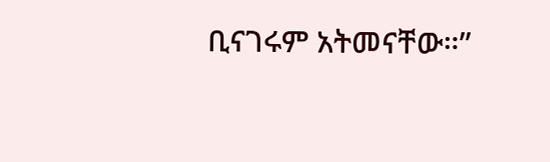ቢናገሩም አትመናቸው።”